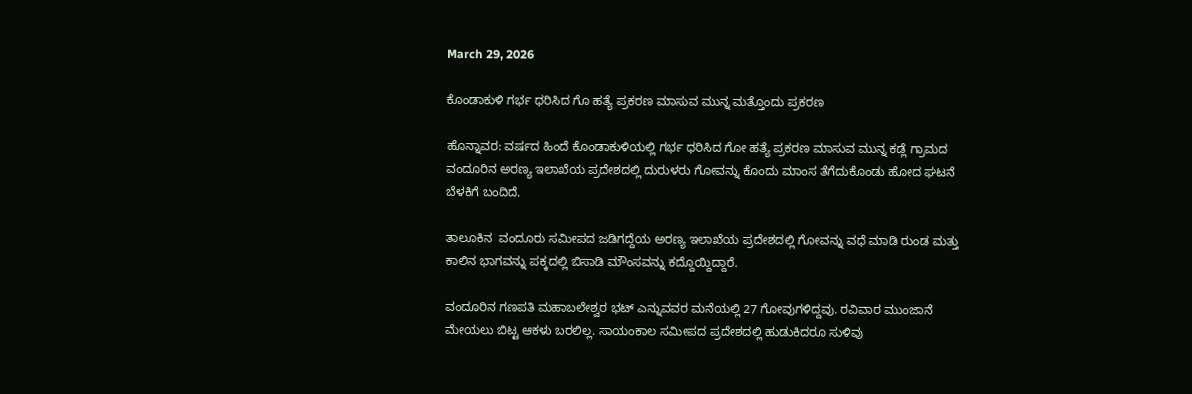March 29, 2026

ಕೊಂಡಾಕುಳಿ ಗರ್ಭ ಧರಿಸಿದ ಗೊ ಹತ್ಯೆ ಪ್ರಕರಣ ಮಾಸುವ ಮುನ್ನ ಮತ್ತೊಂದು ಪ್ರಕರಣ

ಹೊನ್ನಾವರ: ವರ್ಷದ ಹಿಂದೆ ಕೊಂಡಾಕುಳಿಯಲ್ಲಿ ಗರ್ಭ ಧರಿಸಿದ ಗೋ ಹತ್ಯೆ ಪ್ರಕರಣ ಮಾಸುವ ಮುನ್ನ ಕಡ್ಲೆ ಗ್ರಾಮದ ವಂದೂರಿನ ಅರಣ್ಯ ಇಲಾಖೆಯ ಪ್ರದೇಶದಲ್ಲಿ ದುರುಳರು ಗೋವನ್ನು ಕೊಂದು ಮಾಂಸ ತೆಗೆದುಕೊಂಡು ಹೋದ ಘಟನೆ ಬೆಳಕಿಗೆ ಬಂದಿದೆ.

ತಾಲೂಕಿನ  ವಂದೂರು ಸಮೀಪದ ಜಡಿಗದ್ದೆಯ ಅರಣ್ಯ‌ ಇಲಾಖೆಯ ಪ್ರದೇಶದಲ್ಲಿ ಗೋವನ್ನು ವಧೆ ಮಾಡಿ ರುಂಡ ಮತ್ತು ಕಾಲಿನ ಭಾಗವನ್ನು ಪಕ್ಕದಲ್ಲಿ ಬಿಸಾಡಿ ಮೌಂಸವನ್ನು ಕದ್ದೊಯ್ದಿದ್ದಾರೆ.

ವಂದೂರಿನ ಗಣಪತಿ ಮಹಾಬಲೇಶ್ವರ ಭಟ್ ಎನ್ನುವವರ ಮನೆಯಲ್ಲಿ 27 ಗೋವುಗಳಿದ್ದವು. ರವಿವಾರ ಮುಂಜಾನೆ ಮೇಯಲು ಬಿಟ್ಟ ಆಕಳು ಬರಲಿಲ್ಲ. ಸಾಯಂಕಾಲ‌ ಸಮೀಪದ ಪ್ರದೇಶದಲ್ಲಿ ಹುಡುಕಿದರೂ ಸುಳಿವು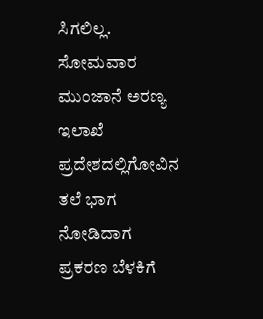ಸಿಗಲಿಲ್ಲ. ಸೋಮವಾರ ಮುಂಜಾನೆ ಅರಣ್ಯ ಇಲಾಖೆ ಪ್ರದೇಶದಲ್ಲಿ‌ಗೋವಿನ ತಲೆ ಭಾಗ ನೋಡಿದಾಗ ಪ್ರಕರಣ ಬೆಳಕಿಗೆ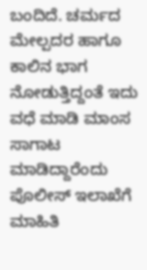ಬಂದಿದೆ. ಚರ್ಮದ ಮೇಲ್ಪದರ ಹಾಗೂ ಕಾಲಿನ ಭಾಗ ನೋಡುತ್ತಿದ್ದಂತೆ ಇದು ವಧೆ ಮಾಡಿ ಮಾಂಸ ಸಾಗಾಟ ಮಾಡಿದ್ದಾರೆಂದು ಪೊಲೀಸ್ ಇಲಾಖೆಗೆ ಮಾಹಿತಿ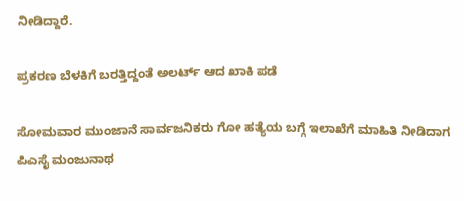ನೀಡಿದ್ದಾರೆ.

ಪ್ರಕರಣ ಬೆಳಕಿಗೆ ಬರತ್ತಿದ್ದಂತೆ ಅಲರ್ಟ್ ಆದ ಖಾಕಿ ಪಡೆ

ಸೋಮವಾರ ಮುಂಜಾನೆ‌ ಸಾರ್ವಜನಿಕರು ಗೋ ಹತ್ಯೆಯ ಬಗ್ಗೆ ಇಲಾಖೆಗೆ ಮಾಹಿತಿ ನೀಡಿದಾಗ ಪಿಎಸೈ ಮಂಜುನಾಥ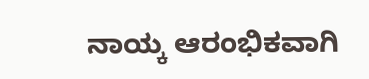ನಾಯ್ಕ ಆರಂಭಿಕವಾಗಿ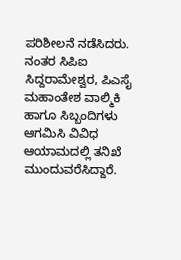ಪರಿಶೀಲನೆ ನಡೆಸಿದರು. ನಂತರ ಸಿಪಿಐ ಸಿದ್ದರಾಮೇಶ್ವರ, ಪಿಎಸೈ ಮಹಾಂತೇಶ ವಾಲ್ಮಿಕಿ ಹಾಗೂ ಸಿಬ್ಬಂದಿಗಳು ಆಗಮಿಸಿ ವಿವಿಧ ಆಯಾಮದಲ್ಲಿ ತನಿಖೆ ಮುಂದುವರೆಸಿದ್ದಾರೆ.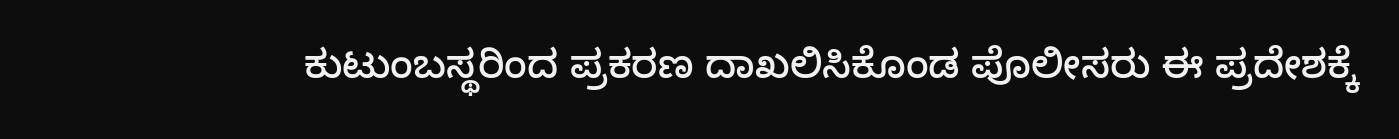ಕುಟುಂಬಸ್ಥರಿಂದ ಪ್ರಕರಣ ದಾಖಲಿಸಿಕೊಂಡ ಪೊಲೀಸರು ಈ ಪ್ರದೇಶಕ್ಕೆ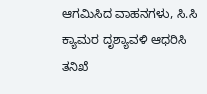ಆಗಮಿಸಿದ ವಾಹನಗಳು, ಸಿ.ಸಿ ಕ್ಯಾಮರ ದೃಶ್ಯಾವಳಿ ಆಧರಿಸಿ ತನಿಖೆ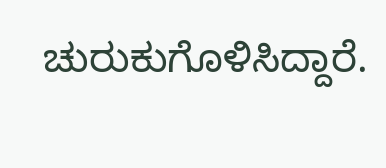ಚುರುಕುಗೊಳಿಸಿದ್ದಾರೆ.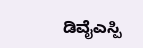ಡಿವೈಎಸ್ಪಿ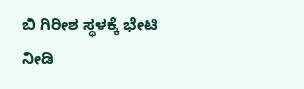ಬಿ ಗಿರೀಶ ಸ್ಥಳಕ್ಕೆ ಭೇಟಿ ನೀಡಿ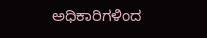ಅಧಿಕಾರಿಗಳಿಂದ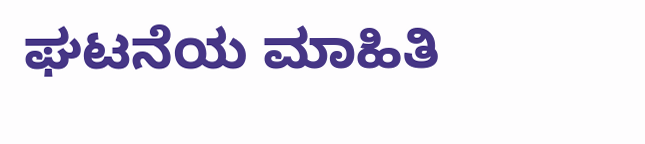ಘಟನೆಯ ಮಾಹಿತಿ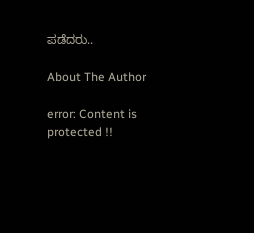ಪಡೆದರು..

About The Author

error: Content is protected !!